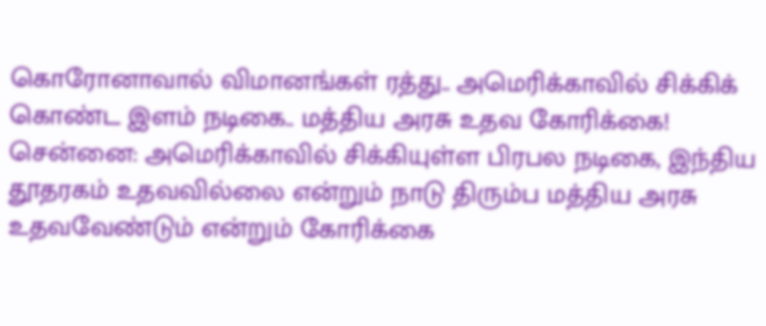கொரோனாவால் விமானங்கள் ரத்து.. அமெரிக்காவில் சிக்கிக் கொண்ட இளம் நடிகை.. மத்திய அரசு உதவ கோரிக்கை!
சென்னை: அமெரிக்காவில் சிக்கியுள்ள பிரபல நடிகை, இந்திய தூதரகம் உதவவில்லை என்றும் நாடு திரும்ப மத்திய அரசு உதவவேண்டும் என்றும் கோரிக்கை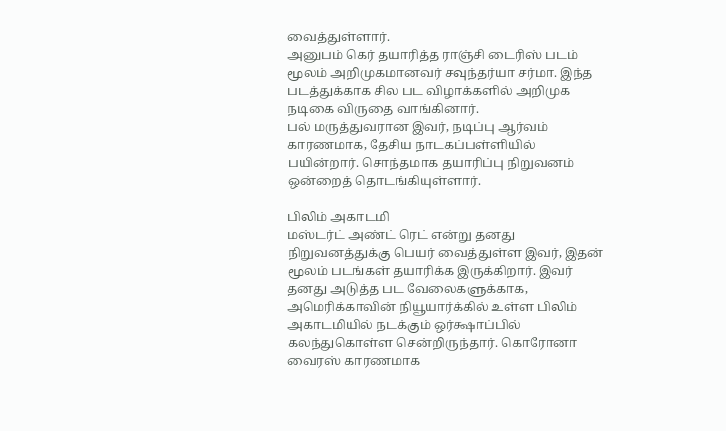வைத்துள்ளார்.
அனுபம் கெர் தயாரித்த ராஞ்சி டைரிஸ் படம் மூலம் அறிமுகமானவர் சவுந்தர்யா சர்மா. இந்த படத்துக்காக சில பட விழாக்களில் அறிமுக நடிகை விருதை வாங்கினார்.
பல் மருத்துவரான இவர், நடிப்பு ஆர்வம் காரணமாக, தேசிய நாடகப்பள்ளியில் பயின்றார். சொந்தமாக தயாரிப்பு நிறுவனம் ஒன்றைத் தொடங்கியுள்ளார்.

பிலிம் அகாடமி
மஸ்டர்ட் அண்ட் ரெட் என்று தனது நிறுவனத்துக்கு பெயர் வைத்துள்ள இவர், இதன் மூலம் படங்கள் தயாரிக்க இருக்கிறார். இவர் தனது அடுத்த பட வேலைகளுக்காக, அமெரிக்காவின் நியூயார்க்கில் உள்ள பிலிம் அகாடமியில் நடக்கும் ஒர்க்ஷாப்பில் கலந்துகொள்ள சென்றிருந்தார். கொரோனா வைரஸ் காரணமாக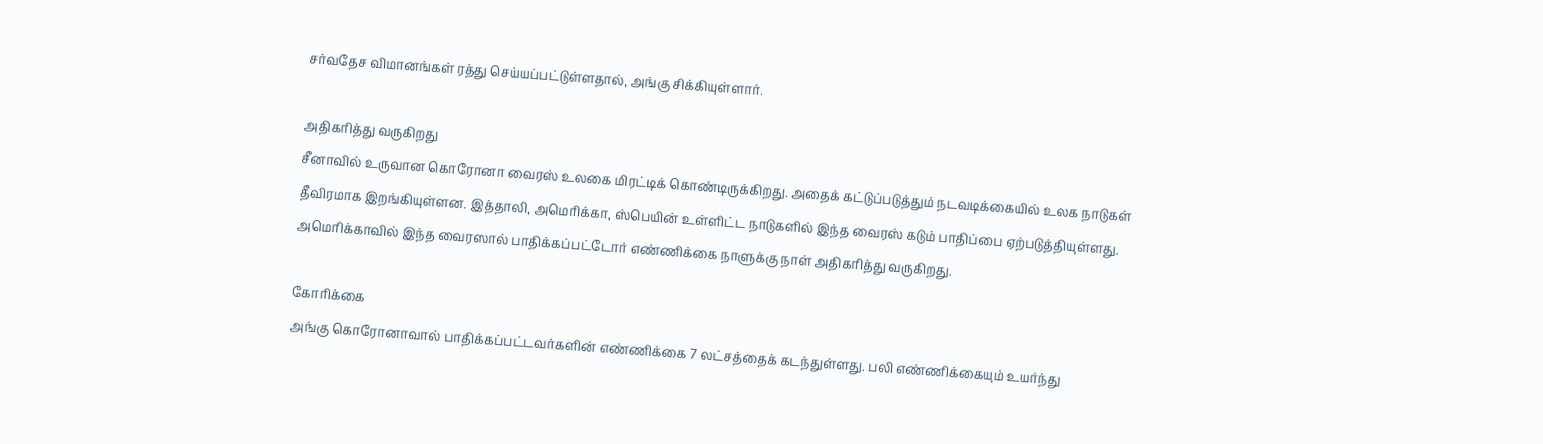சர்வதேச விமானங்கள் ரத்து செய்யப்பட்டுள்ளதால், அங்கு சிக்கியுள்ளார்.

அதிகரித்து வருகிறது
சீனாவில் உருவான கொரோனா வைரஸ் உலகை மிரட்டிக் கொண்டிருக்கிறது. அதைக் கட்டுப்படுத்தும் நடவடிக்கையில் உலக நாடுகள் தீவிரமாக இறங்கியுள்ளன. இத்தாலி, அமெரிக்கா, ஸ்பெயின் உள்ளிட்ட நாடுகளில் இந்த வைரஸ் கடும் பாதிப்பை ஏற்படுத்தியுள்ளது. அமெரிக்காவில் இந்த வைரஸால் பாதிக்கப்பட்டோர் எண்ணிக்கை நாளுக்கு நாள் அதிகரித்து வருகிறது.

கோரிக்கை
அங்கு கொரோனாவால் பாதிக்கப்பட்டவர்களின் எண்ணிக்கை 7 லட்சத்தைக் கடந்துள்ளது. பலி எண்ணிக்கையும் உயர்ந்து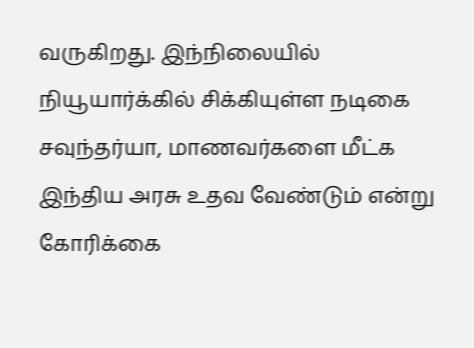வருகிறது. இந்நிலையில் நியூயார்க்கில் சிக்கியுள்ள நடிகை சவுந்தர்யா, மாணவர்களை மீட்க இந்திய அரசு உதவ வேண்டும் என்று கோரிக்கை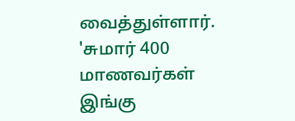வைத்துள்ளார். 'சுமார் 400 மாணவர்கள் இங்கு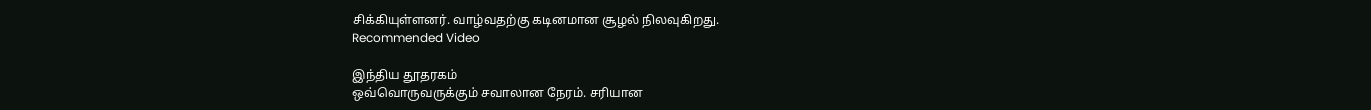சிக்கியுள்ளனர். வாழ்வதற்கு கடினமான சூழல் நிலவுகிறது.
Recommended Video

இந்திய தூதரகம்
ஒவ்வொருவருக்கும் சவாலான நேரம். சரியான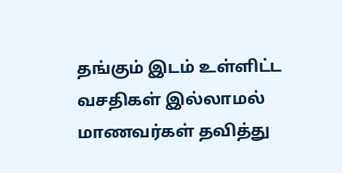தங்கும் இடம் உள்ளிட்ட வசதிகள் இல்லாமல் மாணவர்கள் தவித்து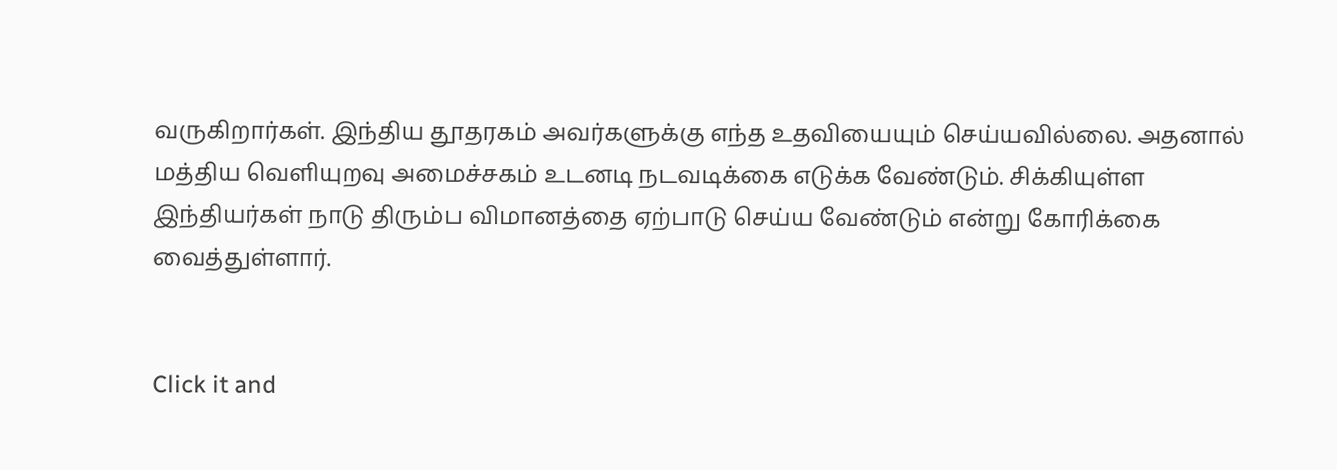வருகிறார்கள். இந்திய தூதரகம் அவர்களுக்கு எந்த உதவியையும் செய்யவில்லை. அதனால் மத்திய வெளியுறவு அமைச்சகம் உடனடி நடவடிக்கை எடுக்க வேண்டும். சிக்கியுள்ள இந்தியர்கள் நாடு திரும்ப விமானத்தை ஏற்பாடு செய்ய வேண்டும் என்று கோரிக்கை வைத்துள்ளார்.


Click it and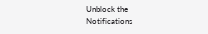Unblock the Notifications